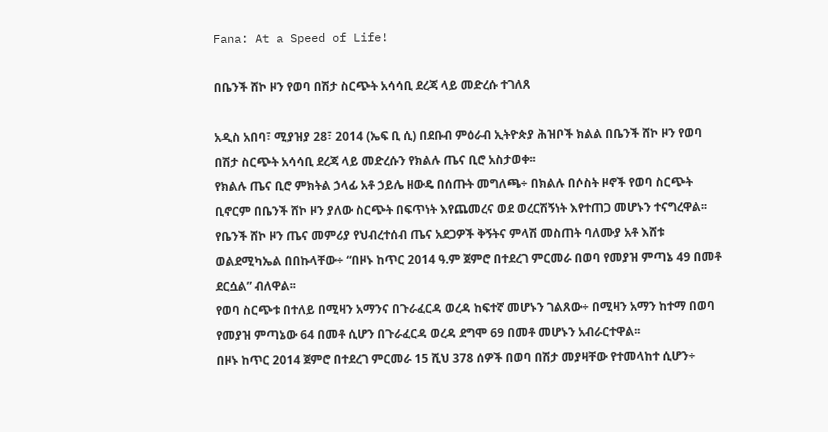Fana: At a Speed of Life!

በቤንች ሸኮ ዞን የወባ በሽታ ስርጭት አሳሳቢ ደረጃ ላይ መድረሱ ተገለጸ

አዲስ አበባ፣ ሚያዝያ 28፣ 2014 (ኤፍ ቢ ሲ) በደቡብ ምዕራብ ኢትዮጵያ ሕዝቦች ክልል በቤንች ሸኮ ዞን የወባ በሽታ ስርጭት አሳሳቢ ደረጃ ላይ መድረሱን የክልሉ ጤና ቢሮ አስታወቀ፡፡
የክልሉ ጤና ቢሮ ምክትል ኃላፊ አቶ ኃይሌ ዘውዴ በሰጡት መግለጫ÷ በክልሉ በሶስት ዞኖች የወባ ስርጭት ቢኖርም በቤንች ሸኮ ዞን ያለው ስርጭት በፍጥነት እየጨመረና ወደ ወረርሽኝነት እየተጠጋ መሆኑን ተናግረዋል፡፡
የቤንች ሸኮ ዞን ጤና መምሪያ የህብረተሰብ ጤና አደጋዎች ቅኝትና ምላሽ መስጠት ባለሙያ አቶ እሸቱ ወልደሚካኤል በበኩላቸው÷ “በዞኑ ከጥር 2014 ዓ.ም ጀምሮ በተደረገ ምርመራ በወባ የመያዝ ምጣኔ 49 በመቶ ደርሷል” ብለዋል፡፡
የወባ ስርጭቱ በተለይ በሚዛን አማንና በጉራፈርዳ ወረዳ ከፍተኛ መሆኑን ገልጸው÷ በሚዛን አማን ከተማ በወባ የመያዝ ምጣኔው 64 በመቶ ሲሆን በጉራፈርዳ ወረዳ ደግሞ 69 በመቶ መሆኑን አብራርተዋል፡፡
በዞኑ ከጥር 2014 ጀምሮ በተደረገ ምርመራ 15 ሺህ 378 ሰዎች በወባ በሽታ መያዛቸው የተመላከተ ሲሆን÷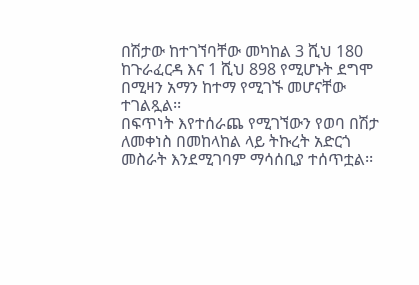በሽታው ከተገኘባቸው መካከል 3 ሺህ 180 ከጉራፈርዳ እና 1 ሺህ 898 የሚሆኑት ደግሞ በሚዛን አማን ከተማ የሚገኙ መሆናቸው ተገልጿል፡፡
በፍጥነት እየተሰራጨ የሚገኘውን የወባ በሽታ ለመቀነስ በመከላከል ላይ ትኩረት አድርጎ መስራት እንደሚገባም ማሳሰቢያ ተሰጥቷል፡፡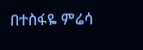በተስፋዬ ምሬሳ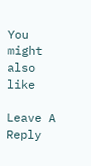You might also like

Leave A Reply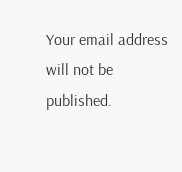Your email address will not be published.